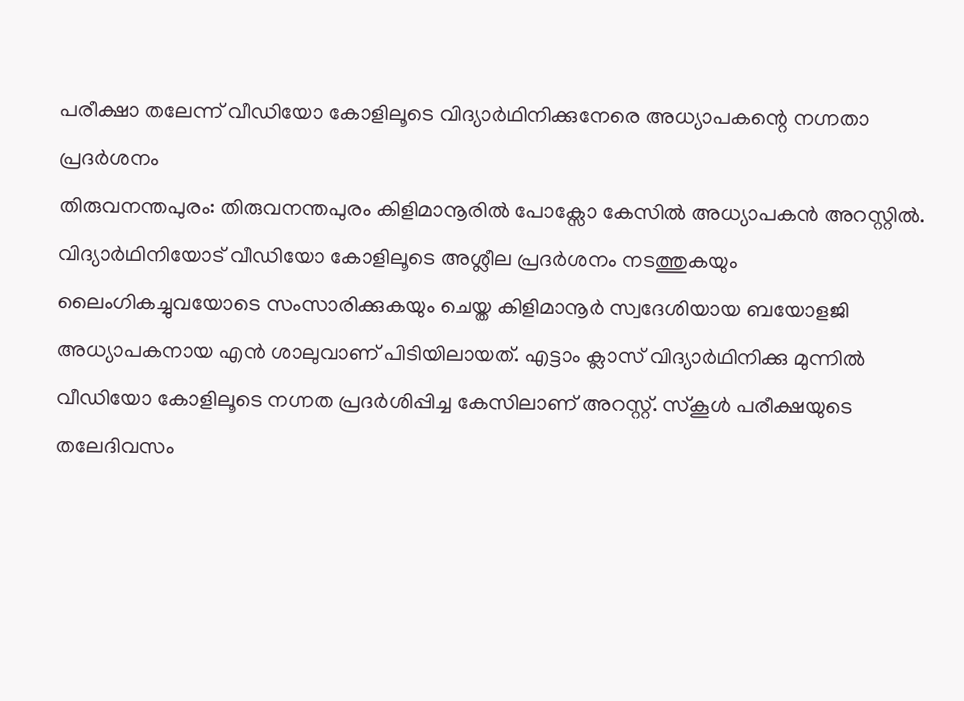പരീക്ഷാ തലേന്ന് വീഡിയോ കോളിലൂടെ വിദ്യാർഥിനിക്കുനേരെ അധ്യാപകന്റെ നഗ്നതാ പ്രദർശനം
തിരുവനന്തപുരം: തിരുവനന്തപുരം കിളിമാനൂരിൽ പോക്സോ കേസിൽ അധ്യാപകൻ അറസ്റ്റിൽ. വിദ്യാർഥിനിയോട് വീഡിയോ കോളിലൂടെ അശ്ലീല പ്രദർശനം നടത്തുകയും ലൈംഗികച്ചുവയോടെ സംസാരിക്കുകയും ചെയ്ത കിളിമാനൂർ സ്വദേശിയായ ബയോളജി അധ്യാപകനായ എൻ ശാലുവാണ് പിടിയിലായത്. എട്ടാം ക്ലാസ് വിദ്യാർഥിനിക്കു മുന്നിൽ വീഡിയോ കോളിലൂടെ നഗ്നത പ്രദർശിപ്പിച്ച കേസിലാണ് അറസ്റ്റ്. സ്കൂൾ പരീക്ഷയുടെ തലേദിവസം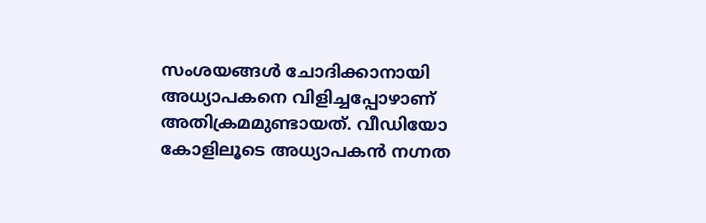സംശയങ്ങൾ ചോദിക്കാനായി അധ്യാപകനെ വിളിച്ചപ്പോഴാണ് അതിക്രമമുണ്ടായത്. വീഡിയോ കോളിലൂടെ അധ്യാപകൻ നഗ്നത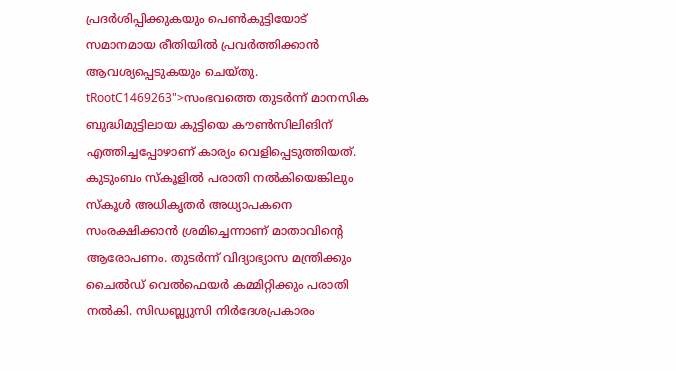പ്രദർശിപ്പിക്കുകയും പെൺകുട്ടിയോട് സമാനമായ രീതിയിൽ പ്രവർത്തിക്കാൻ ആവശ്യപ്പെടുകയും ചെയ്തു.
tRootC1469263">സംഭവത്തെ തുടർന്ന് മാനസിക ബുദ്ധിമുട്ടിലായ കുട്ടിയെ കൗൺസിലിങിന് എത്തിച്ചപ്പോഴാണ് കാര്യം വെളിപ്പെടുത്തിയത്. കുടുംബം സ്കൂളിൽ പരാതി നൽകിയെങ്കിലും സ്കൂൾ അധികൃതർ അധ്യാപകനെ സംരക്ഷിക്കാൻ ശ്രമിച്ചെന്നാണ് മാതാവിന്റെ ആരോപണം. തുടർന്ന് വിദ്യാഭ്യാസ മന്ത്രിക്കും ചൈൽഡ് വെൽഫെയർ കമ്മിറ്റിക്കും പരാതി നൽകി. സിഡബ്ല്യുസി നിർദേശപ്രകാരം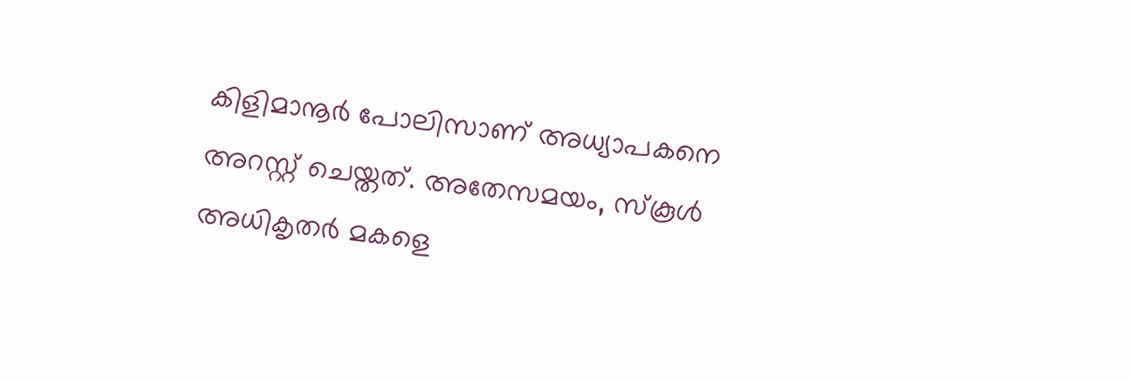കിളിമാനൂർ പോലിസാണ് അധ്യാപകനെ അറസ്റ്റ് ചെയ്തത്. അതേസമയം, സ്കൂൾ അധികൃതർ മകളെ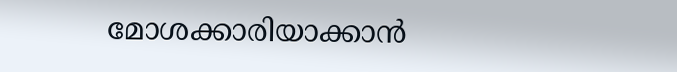മോശക്കാരിയാക്കാൻ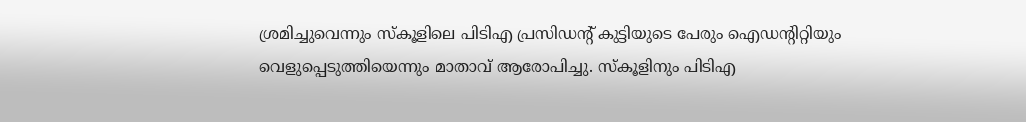ശ്രമിച്ചുവെന്നും സ്കൂളിലെ പിടിഎ പ്രസിഡന്റ് കുട്ടിയുടെ പേരും ഐഡന്റിറ്റിയും വെളുപ്പെടുത്തിയെന്നും മാതാവ് ആരോപിച്ചു. സ്കൂളിനും പിടിഎ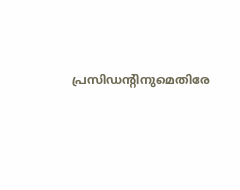പ്രസിഡന്റിനുമെതിരേ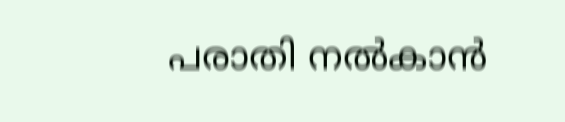പരാതി നൽകാൻ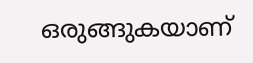ഒരുങ്ങുകയാണ്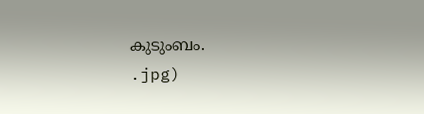കുടുംബം.
.jpg)